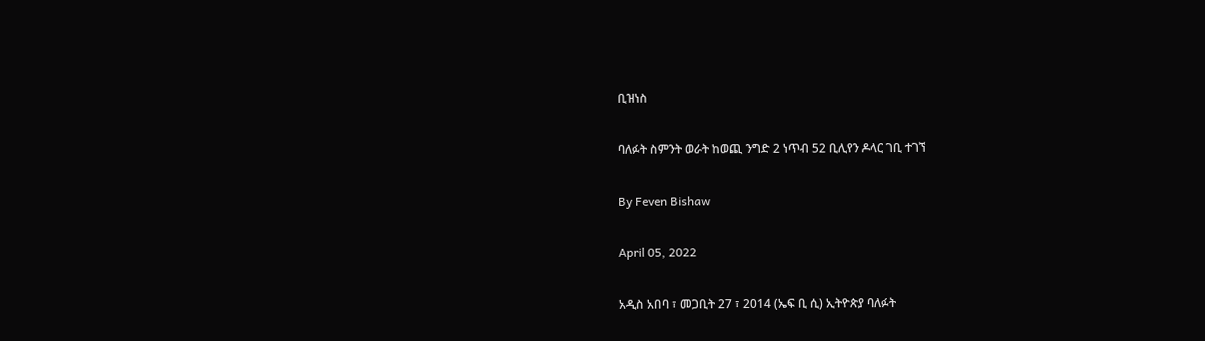ቢዝነስ

ባለፉት ስምንት ወራት ከወጪ ንግድ 2 ነጥብ 52 ቢሊየን ዶላር ገቢ ተገኘ

By Feven Bishaw

April 05, 2022

አዲስ አበባ ፣ መጋቢት 27 ፣ 2014 (ኤፍ ቢ ሲ) ኢትዮጵያ ባለፉት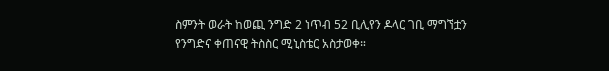ስምንት ወራት ከወጪ ንግድ 2 ነጥብ 52 ቢሊየን ዶላር ገቢ ማግኘቷን የንግድና ቀጠናዊ ትስስር ሚኒስቴር አስታወቀ።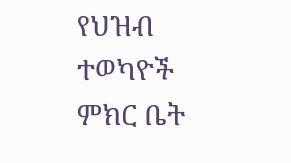የህዝብ ተወካዮች ምክር ቤት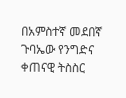በአምስተኛ መደበኛ ጉባኤው የንግድና ቀጠናዊ ትስስር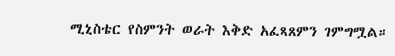ሚኒስቴር የስምንት ወራት እቅድ አፈጻጸምን ገምግሟል።